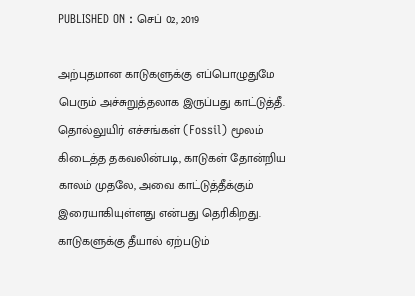PUBLISHED ON : செப் 02, 2019

அற்புதமான காடுகளுக்கு எப்பொழுதுமே பெரும் அச்சுறுத்தலாக இருப்பது காட்டுத்தீ. தொல்லுயிர் எச்சங்கள் (Fossil) மூலம் கிடைத்த தகவலின்படி, காடுகள் தோன்றிய காலம் முதலே, அவை காட்டுத்தீக்கும் இரையாகியுள்ளது என்பது தெரிகிறது. காடுகளுக்கு தீயால் ஏற்படும்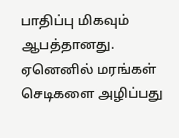பாதிப்பு மிகவும் ஆபத்தானது. ஏனெனில் மரங்கள் செடிகளை அழிப்பது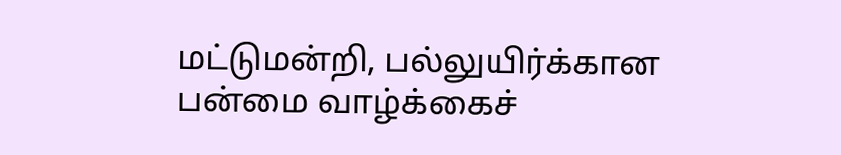மட்டுமன்றி, பல்லுயிர்க்கான பன்மை வாழ்க்கைச்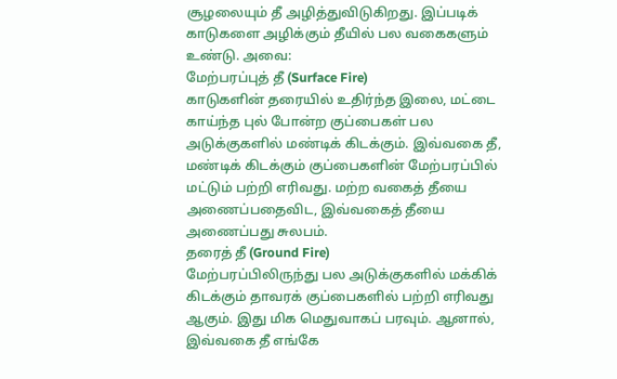சூழலையும் தீ அழித்துவிடுகிறது. இப்படிக் காடுகளை அழிக்கும் தீயில் பல வகைகளும் உண்டு. அவை:
மேற்பரப்புத் தீ (Surface Fire)
காடுகளின் தரையில் உதிர்ந்த இலை, மட்டை காய்ந்த புல் போன்ற குப்பைகள் பல அடுக்குகளில் மண்டிக் கிடக்கும். இவ்வகை தீ, மண்டிக் கிடக்கும் குப்பைகளின் மேற்பரப்பில் மட்டும் பற்றி எரிவது. மற்ற வகைத் தீயை அணைப்பதைவிட, இவ்வகைத் தீயை அணைப்பது சுலபம்.
தரைத் தீ (Ground Fire)
மேற்பரப்பிலிருந்து பல அடுக்குகளில் மக்கிக் கிடக்கும் தாவரக் குப்பைகளில் பற்றி எரிவது ஆகும். இது மிக மெதுவாகப் பரவும். ஆனால், இவ்வகை தீ எங்கே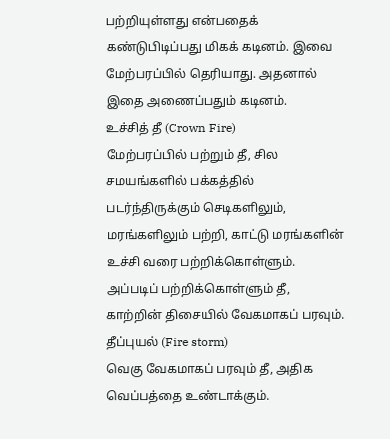பற்றியுள்ளது என்பதைக் கண்டுபிடிப்பது மிகக் கடினம். இவை மேற்பரப்பில் தெரியாது. அதனால் இதை அணைப்பதும் கடினம்.
உச்சித் தீ (Crown Fire)
மேற்பரப்பில் பற்றும் தீ, சில சமயங்களில் பக்கத்தில் படர்ந்திருக்கும் செடிகளிலும், மரங்களிலும் பற்றி, காட்டு மரங்களின் உச்சி வரை பற்றிக்கொள்ளும். அப்படிப் பற்றிக்கொள்ளும் தீ, காற்றின் திசையில் வேகமாகப் பரவும்.
தீப்புயல் (Fire storm)
வெகு வேகமாகப் பரவும் தீ, அதிக வெப்பத்தை உண்டாக்கும்.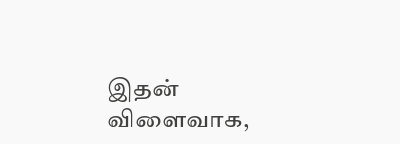இதன் விளைவாக,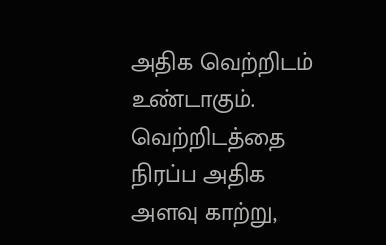அதிக வெற்றிடம் உண்டாகும். வெற்றிடத்தை நிரப்ப அதிக அளவு காற்று,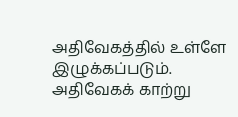அதிவேகத்தில் உள்ளே இழுக்கப்படும். அதிவேகக் காற்று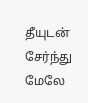தீயுடன் சேர்ந்து மேலே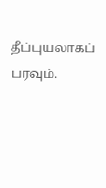தீப்புயலாகப் பரவும்.